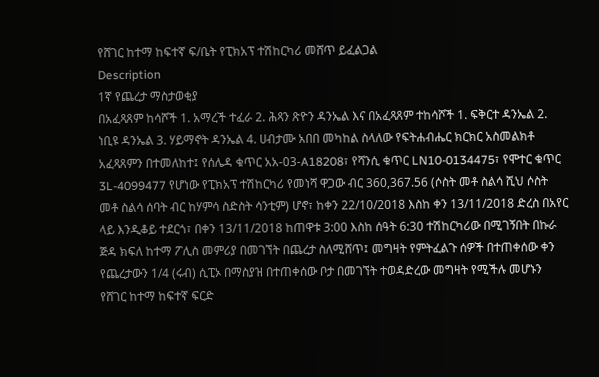የሸገር ከተማ ከፍተኛ ፍ/ቤት የፒክአፕ ተሽከርካሪ መሸጥ ይፈልጋል
Description
1ኛ የጨረታ ማስታወቂያ
በአፈጻጸም ከሳሾች 1. አማረች ተፈራ 2. ሕጻን ጽዮን ዳንኤል እና በአፈጻጸም ተከሳሾች 1. ፍቅርተ ዳንኤል 2. ነቢዩ ዳንኤል 3. ሃይማኖት ዳንኤል 4. ሀብታሙ አበበ መካከል ስላለው የፍትሐብሔር ክርክር አስመልክቶ አፈጻጸምን በተመለከተ፤ የሰሌዳ ቁጥር አአ-03-A18208፣ የሻንሲ ቁጥር LN10-0134475፣ የሞተር ቁጥር 3L-4099477 የሆነው የፒክአፕ ተሽከርካሪ የመነሻ ዋጋው ብር 360,367.56 (ሶስት መቶ ስልሳ ሺህ ሶስት መቶ ስልሳ ሰባት ብር ከሃምሳ ስድስት ሳንቲም) ሆኖ፣ ከቀን 22/10/2018 እስከ ቀን 13/11/2018 ድረስ በአየር ላይ እንዲቆይ ተደርጎ፣ በቀን 13/11/2018 ከጠዋቱ 3:00 እስከ ሰዓት 6:30 ተሽከርካሪው በሚገኝበት በኩራ ጅዳ ክፍለ ከተማ ፖሊስ መምሪያ በመገኘት በጨረታ ስለሚሸጥ፤ መግዛት የምትፈልጉ ሰዎች በተጠቀሰው ቀን የጨረታውን 1/4 (ሩብ) ሲፒኦ በማስያዝ በተጠቀሰው ቦታ በመገኘት ተወዳድረው መግዛት የሚችሉ መሆኑን የሸገር ከተማ ከፍተኛ ፍርድ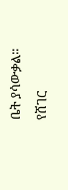ቤት ያሳውቃል።
የሸገር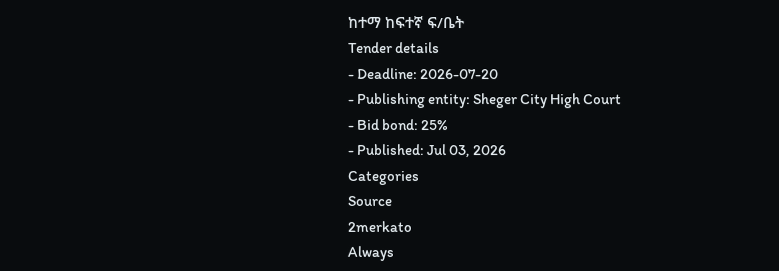ከተማ ከፍተኛ ፍ/ቤት
Tender details
- Deadline: 2026-07-20
- Publishing entity: Sheger City High Court
- Bid bond: 25%
- Published: Jul 03, 2026
Categories
Source
2merkato
Always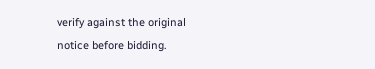verify against the original notice before bidding.